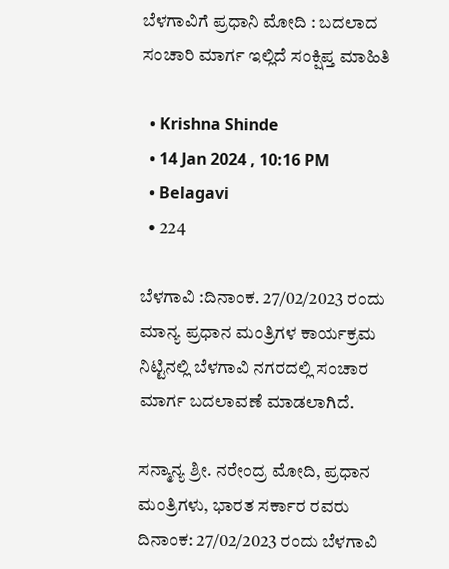ಬೆಳಗಾವಿಗೆ ಪ್ರಧಾನಿ ಮೋದಿ : ಬದಲಾದ ಸಂಚಾರಿ ಮಾರ್ಗ ಇಲ್ಲಿದೆ ಸಂಕ್ಷಿಪ್ತ ಮಾಹಿತಿ

  • Krishna Shinde
  • 14 Jan 2024 , 10:16 PM
  • Belagavi
  • 224

ಬೆಳಗಾವಿ :ದಿನಾಂಕ. 27/02/2023 ರಂದು ಮಾನ್ಯ ಪ್ರಧಾನ ಮಂತ್ರಿಗಳ ಕಾರ್ಯಕ್ರಮ ನಿಟ್ಟಿನಲ್ಲಿ ಬೆಳಗಾವಿ ನಗರದಲ್ಲಿ ಸಂಚಾರ ಮಾರ್ಗ ಬದಲಾವಣೆ ಮಾಡಲಾಗಿದೆ.

ಸನ್ಮಾನ್ಯ ಶ್ರೀ. ನರೇಂದ್ರ ಮೋದಿ, ಪ್ರಧಾನ ಮಂತ್ರಿಗಳು, ಭಾರತ ಸರ್ಕಾರ ರವರು ದಿನಾಂಕ: 27/02/2023 ರಂದು ಬೆಳಗಾವಿ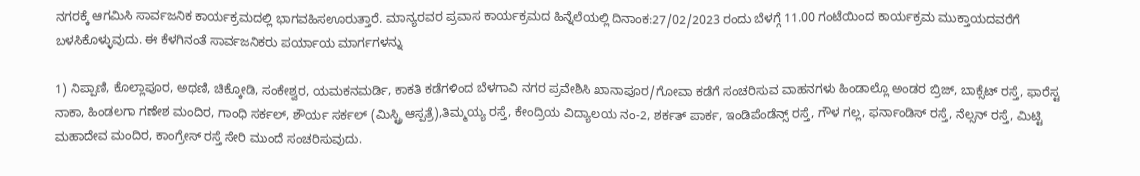ನಗರಕ್ಕೆ ಆಗಮಿಸಿ ಸಾರ್ವಜನಿಕ ಕಾರ್ಯಕ್ರಮದಲ್ಲಿ ಭಾಗವಹಿಸಊರುತ್ತಾರೆ. ಮಾನ್ಯರವರ ಪ್ರವಾಸ ಕಾರ್ಯಕ್ರಮದ ಹಿನ್ನೆಲೆಯಲ್ಲಿ ದಿನಾಂಕ:27/02/2023 ರಂದು ಬೆಳಗ್ಗೆ 11.00 ಗಂಟೆಯಿಂದ ಕಾರ್ಯಕ್ರಮ ಮುಕ್ತಾಯದವರೆಗೆ ಬಳಸಿಕೊಳ್ಳುವುದು. ಈ ಕೆಳಗಿನಂತೆ ಸಾರ್ವಜನಿಕರು ಪರ್ಯಾಯ ಮಾರ್ಗಗಳನ್ನು

1) ನಿಪ್ಪಾಣಿ, ಕೊಲ್ಲಾಪೂರ, ಅಥಣಿ, ಚಿಕ್ಕೋಡಿ, ಸಂಕೇಶ್ವರ, ಯಮಕನಮರ್ಡಿ, ಕಾಕತಿ ಕಡೆಗಳಿಂದ ಬೆಳಗಾವಿ ನಗರ ಪ್ರವೇಶಿಸಿ ಖಾನಾಪೂರ/ಗೋವಾ ಕಡೆಗೆ ಸಂಚರಿಸುವ ವಾಹನಗಳು ಹಿಂಡಾಲ್ಲೊ ಅಂಡರ ಬ್ರಿಜ್, ಬಾಕ್ಸೆಟ್ ರಸ್ತೆ, ಫಾರೆಸ್ಟ ನಾಕಾ, ಹಿಂಡಲಗಾ ಗಣೇಶ ಮಂದಿರ, ಗಾಂಧಿ ಸರ್ಕಲ್‌, ಶೌರ್ಯ ಸರ್ಕಲ್ (ಮಿಸ್ಟ್ರಿ ಆಸ್ಪತ್ರೆ),ತಿಮ್ಮಯ್ಯ ರಸ್ತೆ, ಕೇಂದ್ರಿಯ ವಿದ್ಯಾಲಯ ನಂ-2, ಶರ್ಕತ್ ಪಾರ್ಕ, ಇಂಡಿಪೆಂಡೆನ್ಸ್ ರಸ್ತೆ, ಗೌಳ ಗಲ್ಲ, ಫರ್ನಾಂಡಿಸ್ ರಸ್ತೆ, ನೆಲ್ಸನ್ ರಸ್ತೆ, ಮಿಟ್ಟಿ ಮಹಾದೇವ ಮಂದಿರ, ಕಾಂಗ್ರೇಸ್ ರಸ್ತೆ ಸೇರಿ ಮುಂದೆ ಸಂಚರಿಸುವುದು.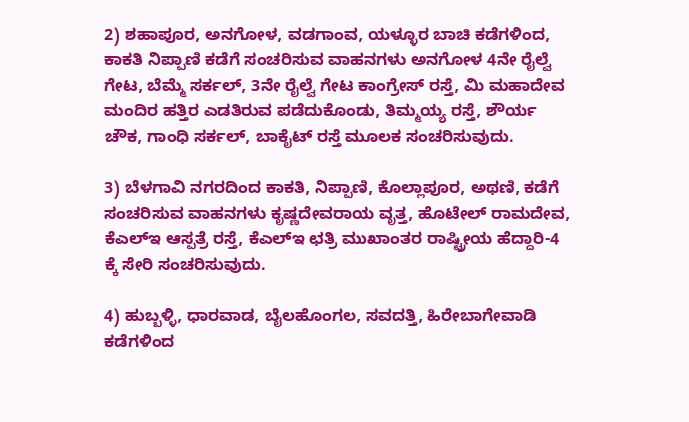2) ಶಹಾಪೂರ, ಅನಗೋಳ, ವಡಗಾಂವ, ಯಳ್ಳೂರ ಬಾಚಿ ಕಡೆಗಳಿಂದ, ಕಾಕತಿ ನಿಪ್ಪಾಣಿ ಕಡೆಗೆ ಸಂಚರಿಸುವ ವಾಹನಗಳು ಅನಗೋಳ 4ನೇ ರೈಲ್ವೆ ಗೇಟ, ಬೆಮ್ಮೆ ಸರ್ಕಲ್, 3ನೇ ರೈಲ್ವೆ ಗೇಟ ಕಾಂಗ್ರೇಸ್ ರಸ್ತೆ, ಮಿ ಮಹಾದೇವ ಮಂದಿರ ಹತ್ತಿರ ಎಡತಿರುವ ಪಡೆದುಕೊಂಡು, ತಿಮ್ಮಯ್ಯ ರಸ್ತೆ, ಶೌರ್ಯ ಚೌಕ, ಗಾಂಧಿ ಸರ್ಕಲ್‌, ಬಾಕೈಟ್ ರಸ್ತೆ ಮೂಲಕ ಸಂಚರಿಸುವುದು.

3) ಬೆಳಗಾವಿ ನಗರದಿಂದ ಕಾಕತಿ, ನಿಪ್ಪಾಣಿ, ಕೊಲ್ಲಾಪೂರ, ಅಥಣಿ, ಕಡೆಗೆ ಸಂಚರಿಸುವ ವಾಹನಗಳು ಕೃಷ್ಣದೇವರಾಯ ವೃತ್ತ, ಹೊಟೇಲ್‌ ರಾಮದೇವ, ಕೆಎಲ್‌ಇ ಆಸ್ಪತ್ರೆ ರಸ್ತೆ, ಕೆಎಲ್‌ಇ ಛತ್ರಿ ಮುಖಾಂತರ ರಾಷ್ಟ್ರೀಯ ಹೆದ್ದಾರಿ-4 ಕ್ಕೆ ಸೇರಿ ಸಂಚರಿಸುವುದು.

4) ಹುಬ್ಬಳ್ಳಿ, ಧಾರವಾಡ, ಬೈಲಹೊಂಗಲ, ಸವದತ್ತಿ, ಹಿರೇಬಾಗೇವಾಡಿ ಕಡೆಗಳಿಂದ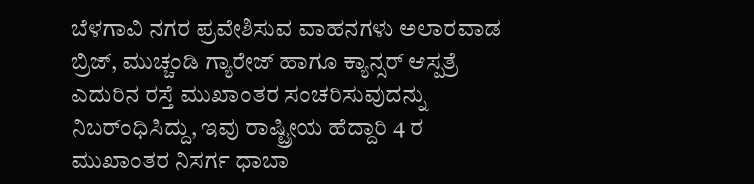ಬೆಳಗಾವಿ ನಗರ ಪ್ರವೇಶಿಸುವ ವಾಹನಗಳು ಅಲಾರವಾಡ ಬ್ರಿಜ್, ಮುಚ್ಚಂಡಿ ಗ್ಯಾರೇಜ್ ಹಾಗೂ ಕ್ಯಾನ್ಸರ್ ಆಸ್ಪತ್ರೆ ಎದುರಿನ ರಸ್ತೆ ಮುಖಾಂತರ ಸಂಚರಿಸುವುದನ್ನು ನಿಬರ್ಂಧಿಸಿದ್ದು, ಇವು ರಾಷ್ಟ್ರೀಯ ಹೆದ್ದಾರಿ 4 ರ ಮುಖಾಂತರ ನಿಸರ್ಗ ಧಾಬಾ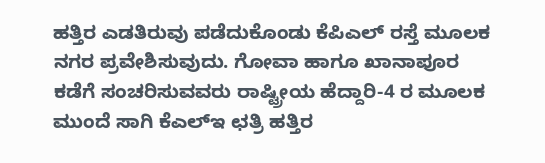ಹತ್ತಿರ ಎಡತಿರುವು ಪಡೆದುಕೊಂಡು ಕೆಪಿಎಲ್ ರಸ್ತೆ ಮೂಲಕ ನಗರ ಪ್ರವೇಶಿಸುವುದು. ಗೋವಾ ಹಾಗೂ ಖಾನಾಪೂರ ಕಡೆಗೆ ಸಂಚರಿಸುವವರು ರಾಷ್ಟ್ರೀಯ ಹೆದ್ದಾರಿ-4 ರ ಮೂಲಕ ಮುಂದೆ ಸಾಗಿ ಕೆಎಲ್‌ಇ ಛತ್ರಿ ಹತ್ತಿರ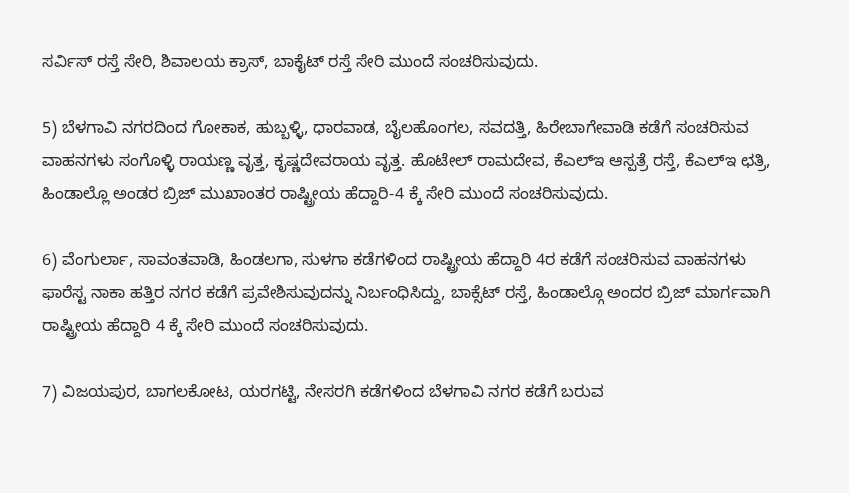ಸರ್ವಿಸ್ ರಸ್ತೆ ಸೇರಿ, ಶಿವಾಲಯ ಕ್ರಾಸ್, ಬಾಕೈಟ್ ರಸ್ತೆ ಸೇರಿ ಮುಂದೆ ಸಂಚರಿಸುವುದು.

5) ಬೆಳಗಾವಿ ನಗರದಿಂದ ಗೋಕಾಕ, ಹುಬ್ಬಳ್ಳಿ, ಧಾರವಾಡ, ಬೈಲಹೊಂಗಲ, ಸವದತ್ತಿ, ಹಿರೇಬಾಗೇವಾಡಿ ಕಡೆಗೆ ಸಂಚರಿಸುವ ವಾಹನಗಳು ಸಂಗೊಳ್ಳಿ ರಾಯಣ್ಣ ವೃತ್ತ, ಕೃಷ್ಣದೇವರಾಯ ವೃತ್ತ. ಹೊಟೇಲ್ ರಾಮದೇವ, ಕೆಎಲ್‌ಇ ಆಸ್ಪತ್ರೆ ರಸ್ತೆ, ಕೆಎಲ್‌ಇ ಛತ್ರಿ, ಹಿಂಡಾಲ್ಲೊ ಅಂಡರ ಬ್ರಿಜ್‌ ಮುಖಾಂತರ ರಾಷ್ಟ್ರೀಯ ಹೆದ್ದಾರಿ-4 ಕ್ಕೆ ಸೇರಿ ಮುಂದೆ ಸಂಚರಿಸುವುದು.

6) ವೆಂಗುರ್ಲಾ, ಸಾವಂತವಾಡಿ, ಹಿಂಡಲಗಾ, ಸುಳಗಾ ಕಡೆಗಳಿಂದ ರಾಷ್ಟ್ರೀಯ ಹೆದ್ದಾರಿ 4ರ ಕಡೆಗೆ ಸಂಚರಿಸುವ ವಾಹನಗಳು ಫಾರೆಸ್ಟ ನಾಕಾ ಹತ್ತಿರ ನಗರ ಕಡೆಗೆ ಪ್ರವೇಶಿಸುವುದನ್ನು ನಿರ್ಬಂಧಿಸಿದ್ದು, ಬಾಕ್ಸೆಟ್ ರಸ್ತೆ, ಹಿಂಡಾಲ್ಗೊ ಅಂದರ ಬ್ರಿಜ್ ಮಾರ್ಗವಾಗಿ ರಾಷ್ಟ್ರೀಯ ಹೆದ್ದಾರಿ 4 ಕ್ಕೆ ಸೇರಿ ಮುಂದೆ ಸಂಚರಿಸುವುದು.

7) ವಿಜಯಪುರ, ಬಾಗಲಕೋಟ, ಯರಗಟ್ಟಿ, ನೇಸರಗಿ ಕಡೆಗಳಿಂದ ಬೆಳಗಾವಿ ನಗರ ಕಡೆಗೆ ಬರುವ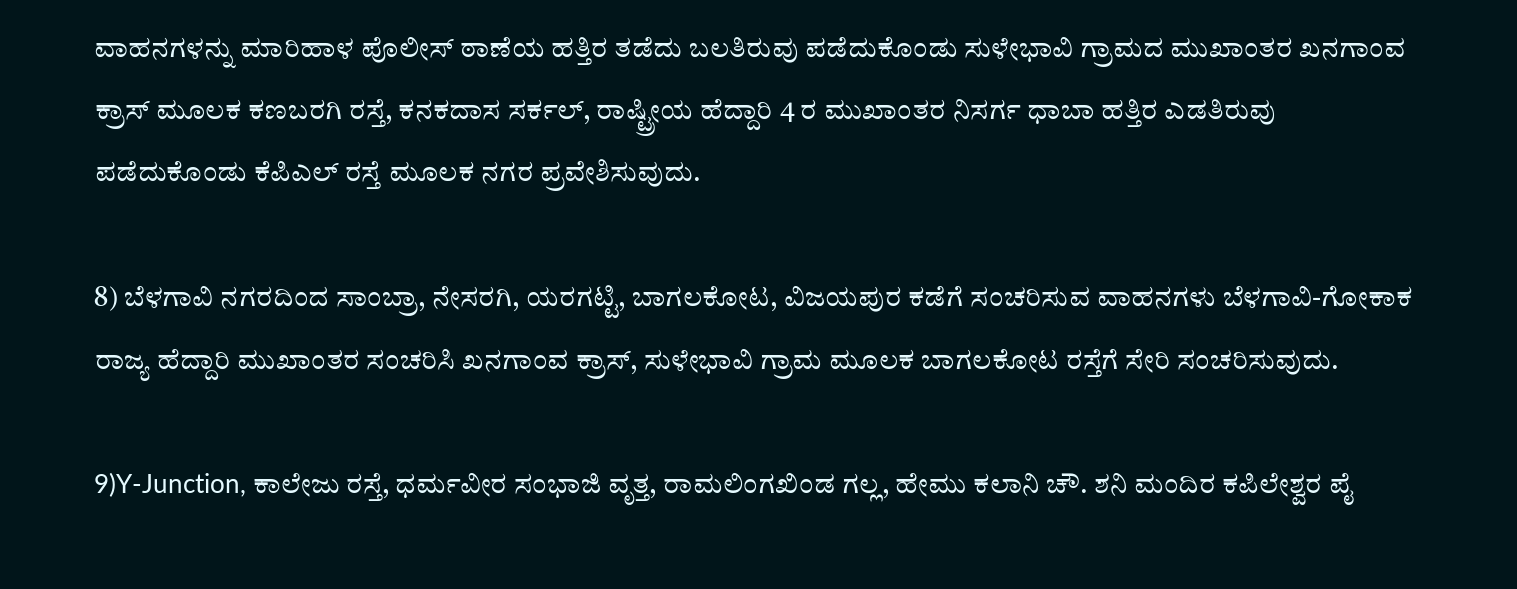ವಾಹನಗಳನ್ನು ಮಾರಿಹಾಳ ಪೊಲೀಸ್ ಠಾಣೆಯ ಹತ್ತಿರ ತಡೆದು ಬಲತಿರುವು ಪಡೆದುಕೊಂಡು ಸುಳೇಭಾವಿ ಗ್ರಾಮದ ಮುಖಾಂತರ ಖನಗಾಂವ ಕ್ರಾಸ್‌ ಮೂಲಕ ಕಣಬರಗಿ ರಸ್ತೆ, ಕನಕದಾಸ ಸರ್ಕಲ್, ರಾಷ್ಟ್ರೀಯ ಹೆದ್ದಾರಿ 4 ರ ಮುಖಾಂತರ ನಿಸರ್ಗ ಧಾಬಾ ಹತ್ತಿರ ಎಡತಿರುವು ಪಡೆದುಕೊಂಡು ಕೆಪಿಎಲ್ ರಸ್ತೆ ಮೂಲಕ ನಗರ ಪ್ರವೇಶಿಸುವುದು.

8) ಬೆಳಗಾವಿ ನಗರದಿಂದ ಸಾಂಬ್ರಾ, ನೇಸರಗಿ, ಯರಗಟ್ಟಿ, ಬಾಗಲಕೋಟ, ವಿಜಯಪುರ ಕಡೆಗೆ ಸಂಚರಿಸುವ ವಾಹನಗಳು ಬೆಳಗಾವಿ-ಗೋಕಾಕ ರಾಜ್ಯ ಹೆದ್ದಾರಿ ಮುಖಾಂತರ ಸಂಚರಿಸಿ ಖನಗಾಂವ ಕ್ರಾಸ್, ಸುಳೇಭಾವಿ ಗ್ರಾಮ ಮೂಲಕ ಬಾಗಲಕೋಟ ರಸ್ತೆಗೆ ಸೇರಿ ಸಂಚರಿಸುವುದು.

9)Y-Junction, ಕಾಲೇಜು ರಸ್ತೆ, ಧರ್ಮವೀರ ಸಂಭಾಜಿ ವೃತ್ತ, ರಾಮಲಿಂಗಖಿಂಡ ಗಲ್ಲ, ಹೇಮು ಕಲಾನಿ ಚೌ. ಶನಿ ಮಂದಿರ ಕಪಿಲೇಶ್ವರ ಪೈ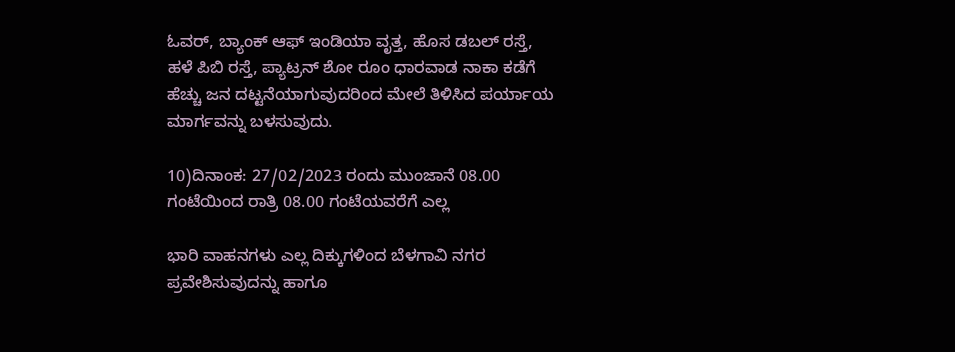ಓವರ್, ಬ್ಯಾಂಕ್ ಆಫ್ ಇಂಡಿಯಾ ವೃತ್ತ, ಹೊಸ ಡಬಲ್ ರಸ್ತೆ, ಹಳೆ ಪಿಬಿ ರಸ್ತೆ, ಪ್ಯಾಟ್ರನ್ ಶೋ ರೂಂ ಧಾರವಾಡ ನಾಕಾ ಕಡೆಗೆ ಹೆಚ್ಚು ಜನ ದಟ್ಟನೆಯಾಗುವುದರಿಂದ ಮೇಲೆ ತಿಳಿಸಿದ ಪರ್ಯಾಯ ಮಾರ್ಗವನ್ನು ಬಳಸುವುದು.

10)ದಿನಾಂಕ: 27/02/2023 ರಂದು ಮುಂಜಾನೆ 08.00 ಗಂಟೆಯಿಂದ ರಾತ್ರಿ 08.00 ಗಂಟೆಯವರೆಗೆ ಎಲ್ಲ

ಭಾರಿ ವಾಹನಗಳು ಎಲ್ಲ ದಿಕ್ಕುಗಳಿಂದ ಬೆಳಗಾವಿ ನಗರ ಪ್ರವೇಶಿಸುವುದನ್ನು ಹಾಗೂ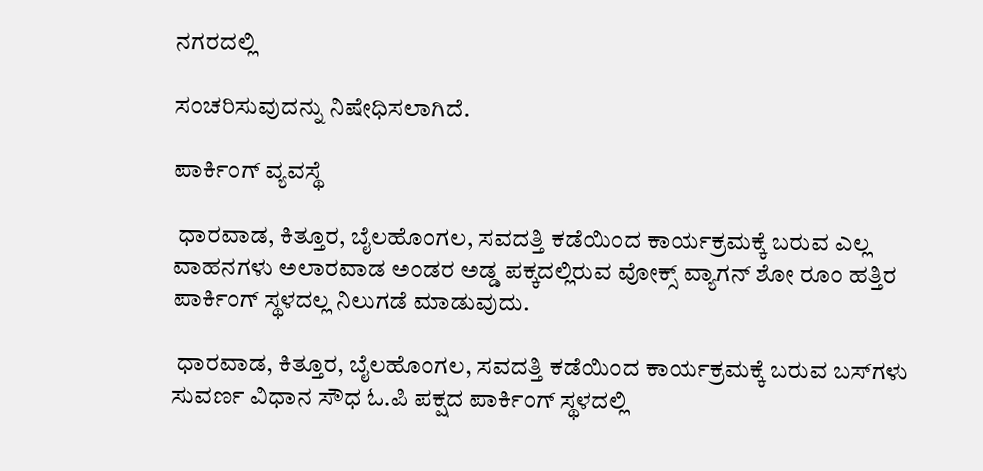ನಗರದಲ್ಲಿ

ಸಂಚರಿಸುವುದನ್ನು ನಿಷೇಧಿಸಲಾಗಿದೆ.

ಪಾರ್ಕಿಂಗ್ ವ್ಯವಸ್ಥೆ

 ಧಾರವಾಡ, ಕಿತ್ತೂರ, ಬೈಲಹೊಂಗಲ, ಸವದತ್ತಿ ಕಡೆಯಿಂದ ಕಾರ್ಯಕ್ರಮಕ್ಕೆ ಬರುವ ಎಲ್ಲ ವಾಹನಗಳು ಅಲಾರವಾಡ ಅಂಡರ ಅಡ್ಡ ಪಕ್ಕದಲ್ಲಿರುವ ವೋಕ್ಸ್ ವ್ಯಾಗನ್ ಶೋ ರೂಂ ಹತ್ತಿರ ಪಾರ್ಕಿಂಗ್ ಸ್ಥಳದಲ್ಲ ನಿಲುಗಡೆ ಮಾಡುವುದು.

 ಧಾರವಾಡ, ಕಿತ್ತೂರ, ಬೈಲಹೊಂಗಲ, ಸವದತ್ತಿ ಕಡೆಯಿಂದ ಕಾರ್ಯಕ್ರಮಕ್ಕೆ ಬರುವ ಬಸ್‌ಗಳು ಸುವರ್ಣ ವಿಧಾನ ಸೌಧ ಓ.ಪಿ ಪಕ್ಷದ ಪಾರ್ಕಿಂಗ್ ಸ್ಥಳದಲ್ಲಿ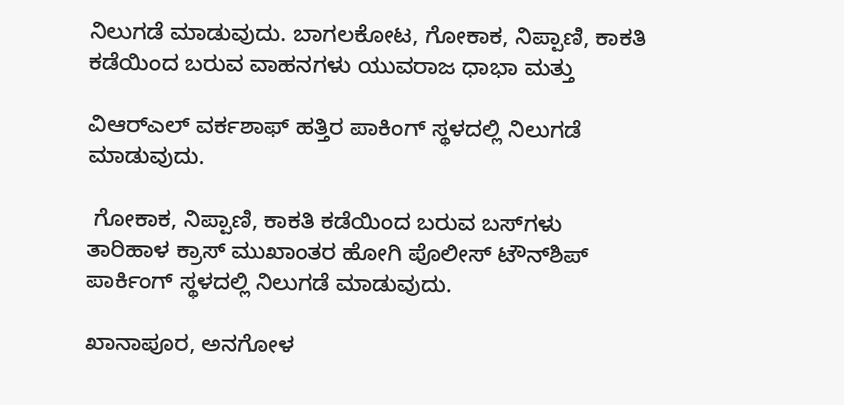ನಿಲುಗಡೆ ಮಾಡುವುದು. ಬಾಗಲಕೋಟ, ಗೋಕಾಕ, ನಿಪ್ಪಾಣಿ, ಕಾಕತಿ ಕಡೆಯಿಂದ ಬರುವ ವಾಹನಗಳು ಯುವರಾಜ ಧಾಭಾ ಮತ್ತು

ವಿಆರ್‌ಎಲ್‌ ವರ್ಕಶಾಫ್ ಹತ್ತಿರ ಪಾಕಿಂಗ್ ಸ್ಥಳದಲ್ಲಿ ನಿಲುಗಡೆ ಮಾಡುವುದು.

 ಗೋಕಾಕ, ನಿಪ್ಪಾಣಿ, ಕಾಕತಿ ಕಡೆಯಿಂದ ಬರುವ ಬಸ್‌ಗಳು ತಾರಿಹಾಳ ಕ್ರಾಸ್ ಮುಖಾಂತರ ಹೋಗಿ ಪೊಲೀಸ್ ಟೌನ್‌ಶಿಪ್ ಪಾರ್ಕಿಂಗ್ ಸ್ಥಳದಲ್ಲಿ ನಿಲುಗಡೆ ಮಾಡುವುದು.

ಖಾನಾಪೂರ, ಅನಗೋಳ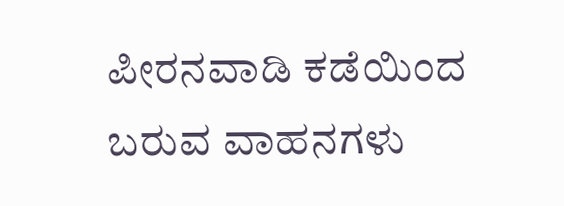ಪೀರನವಾಡಿ ಕಡೆಯಿಂದ ಬರುವ ವಾಹನಗಳು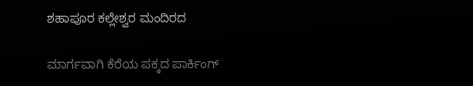ಶಹಾಪೂರ ಕಲ್ಲೇಶ್ವರ ಮಂದಿರದ

ಮಾರ್ಗವಾಗಿ ಕೆರೆಯ ಪಕ್ಕದ ಪಾರ್ಕಿಂಗ್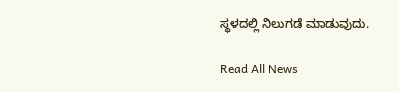ಸ್ಥಳದಲ್ಲಿ ನಿಲುಗಡೆ ಮಾಡುವುದು.

Read All News